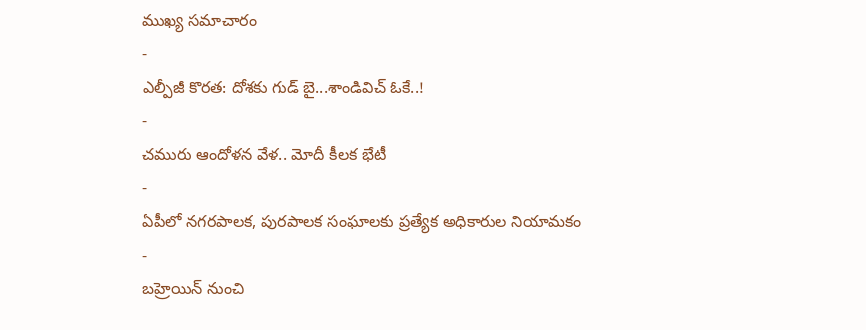ముఖ్య సమాచారం
-
ఎల్పీజీ కొరత: దోశకు గుడ్ బై...శాండివిచ్ ఓకే..!
-
చమురు ఆందోళన వేళ.. మోదీ కీలక భేటీ
-
ఏపీలో నగరపాలక, పురపాలక సంఘాలకు ప్రత్యేక అధికారుల నియామకం
-
బహ్రెయిన్ నుంచి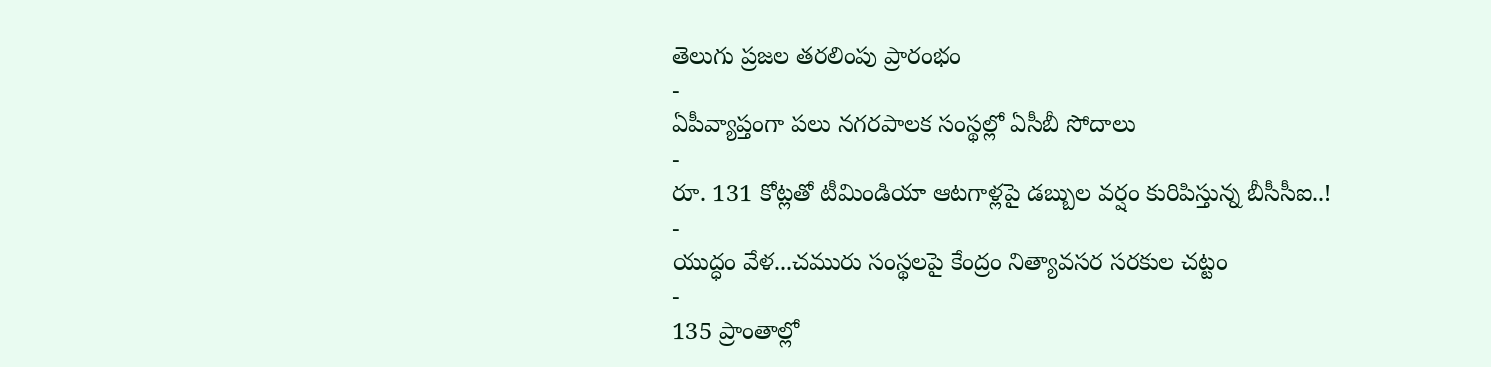తెలుగు ప్రజల తరలింపు ప్రారంభం
-
ఏపీవ్యాప్తంగా పలు నగరపాలక సంస్థల్లో ఏసీబీ సోదాలు
-
రూ. 131 కోట్లతో టీమిండియా ఆటగాళ్లపై డబ్బుల వర్షం కురిపిస్తున్న బీసీసీఐ..!
-
యుద్ధం వేళ...చమురు సంస్థలపై కేంద్రం నిత్యావసర సరకుల చట్టం
-
135 ప్రాంతాల్లో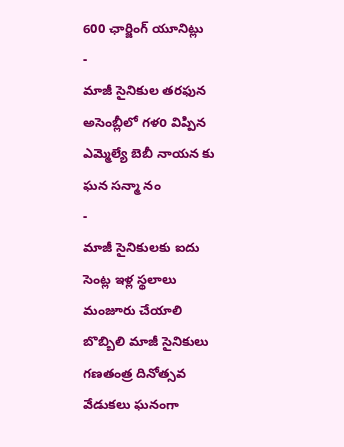600 ఛార్జింగ్ యూనిట్లు
-
మాజీ సైనికుల తరఫున అసెంబ్లీలో గళo విప్పిన ఎమ్మెల్యే బెబీ నాయన కు ఘన సన్మా నం
-
మాజీ సైనికులకు ఐదు సెంట్ల ఇళ్ల స్థలాలు మంజూరు చేయాలి
బొబ్బిలి మాజీ సైనికులు గణతంత్ర దినోత్సవ వేడుకలు ఘనంగా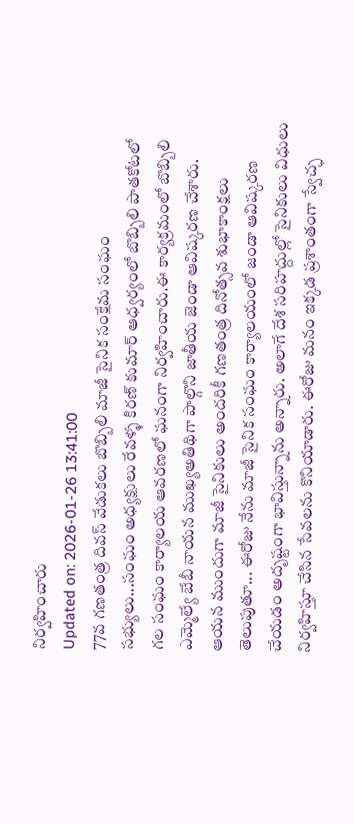నిర్వహించారు
Updated on: 2026-01-26 13:41:00
77వ గణతంత్ర దివస్ వేడుకలు బొబ్బిలి మాజీ సైనిక సంక్షేమ సంఘం సభ్యులు...సంఘం అధ్యక్షులు రేవళ్ళ కిరణ్ కుమార్ ఆధ్వర్యంలో బొబ్బిలి పాతకోటలో గల సంఘం కార్యాలయ ఆవరణలో ఘనంగా నిర్వహించారు.ఈ కార్యక్రమంలో బొబ్బిలి ఎమ్మెల్యే బేబీ నాయన ముఖ్యఅతిథిగా పాల్గొని జాతీయ జెండా ఆవిష్కరణ చేశారు. ఆయన ముందుగా మాజీ సైనికులు అందరికీ గణతంత్ర దినోత్సవ శుభాకాంక్షలు తెలుపుతూ... ఈరోజు నేను మాజీ సైనిక సంఘం కార్యాలయంలో జండా ఆవిష్కరణ చేయడం అదృష్టంగా భావిస్తున్నాను అన్నారు. అలాగే దేశ సరిహద్దుల్లో సైనికులు విధులు నిర్వహిస్తూ చేసిన సేవలను కొనియాడారు. ఈరోజు మనం ఇక్కడ ప్రశాంతంగా స్వేచ్ఛ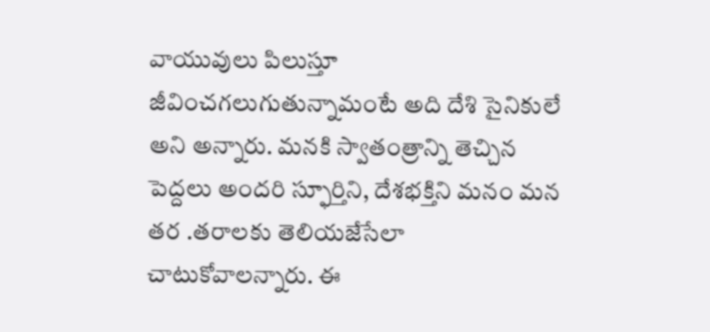వాయువులు పిలుస్తూ జీవించగలుగుతున్నామంటే అది దేశి సైనికులే అని అన్నారు. మనకి స్వాతంత్రాన్ని తెచ్చిన పెద్దలు అందరి స్ఫూర్తిని, దేశభక్తిని మనం మన తర .తరాలకు తెలియజేసేలా చాటుకోవాలన్నారు. ఈ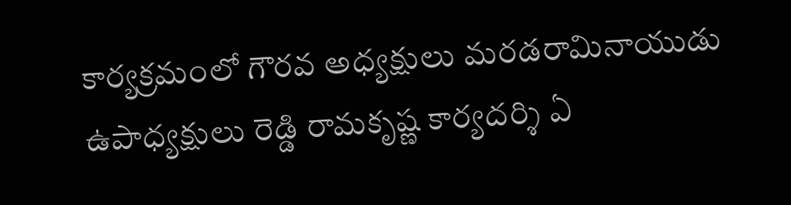కార్యక్రమంలో గౌరవ అధ్యక్షులు మరడరామినాయుడు ఉపాధ్యక్షులు రెడ్డి రామకృష్ణ కార్యదర్శి ఏ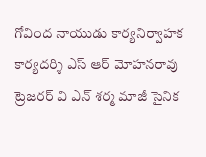గోవింద నాయుడు కార్యనిర్వాహక కార్యదర్శి ఎస్ ఆర్ మోహనరావు ట్రెజరర్ వి ఎన్ శర్మ మాజీ సైనిక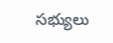సభ్యులు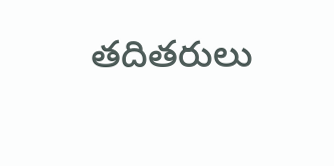తదితరులు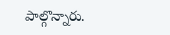పాల్గొన్నారు.